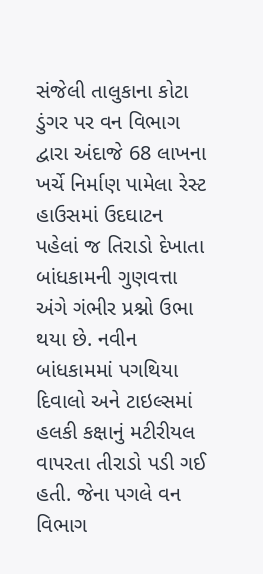સંજેલી તાલુકાના કોટા ડુંગર પર વન વિભાગ દ્વારા અંદાજે 68 લાખના ખર્ચે નિર્માણ પામેલા રેસ્ટ હાઉસમાં ઉદઘાટન પહેલાં જ તિરાડો દેખાતા બાંધકામની ગુણવત્તા અંગે ગંભીર પ્રશ્નો ઉભા થયા છે. નવીન બાંધકામમાં પગથિયા દિવાલો અને ટાઇલ્સમાં હલકી કક્ષાનું મટીરીયલ વાપરતા તીરાડો પડી ગઈ હતી. જેના પગલે વન વિભાગ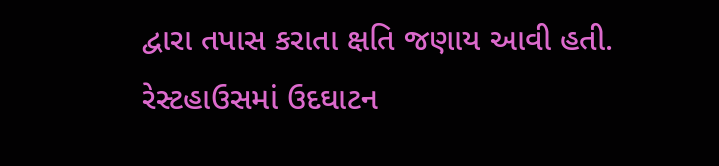દ્વારા તપાસ કરાતા ક્ષતિ જણાય આવી હતી.
રેસ્ટહાઉસમાં ઉદઘાટન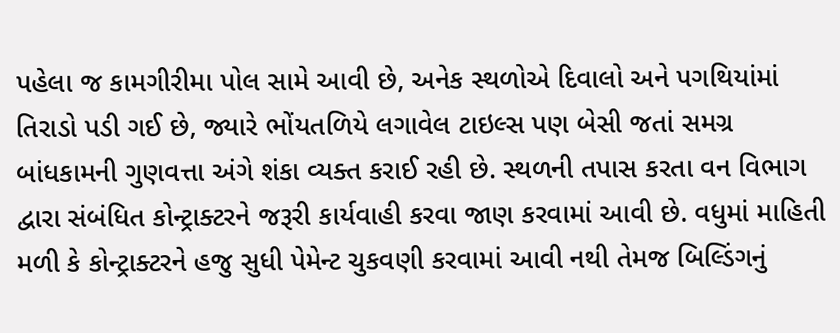પહેલા જ કામગીરીમા પોલ સામે આવી છે, અનેક સ્થળોએ દિવાલો અને પગથિયાંમાં તિરાડો પડી ગઈ છે, જ્યારે ભોંયતળિયે લગાવેલ ટાઇલ્સ પણ બેસી જતાં સમગ્ર બાંધકામની ગુણવત્તા અંગે શંકા વ્યક્ત કરાઈ રહી છે. સ્થળની તપાસ કરતા વન વિભાગ દ્વારા સંબંધિત કોન્ટ્રાક્ટરને જરૂરી કાર્યવાહી કરવા જાણ કરવામાં આવી છે. વધુમાં માહિતી મળી કે કોન્ટ્રાક્ટરને હજુ સુધી પેમેન્ટ ચુકવણી કરવામાં આવી નથી તેમજ બિલ્ડિંગનું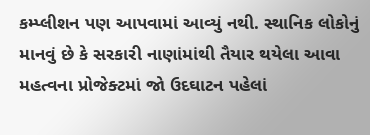કમ્પ્લીશન પણ આપવામાં આવ્યું નથી. સ્થાનિક લોકોનું માનવું છે કે સરકારી નાણાંમાંથી તૈયાર થયેલા આવા મહત્વના પ્રોજેક્ટમાં જો ઉદઘાટન પહેલાં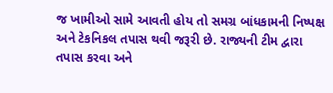જ ખામીઓ સામે આવતી હોય તો સમગ્ર બાંધકામની નિષ્પક્ષ અને ટેકનિકલ તપાસ થવી જરૂરી છે. રાજ્યની ટીમ દ્વારા તપાસ કરવા અને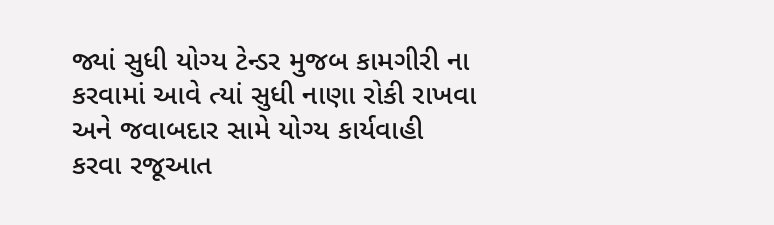જ્યાં સુધી યોગ્ય ટેન્ડર મુજબ કામગીરી ના કરવામાં આવે ત્યાં સુધી નાણા રોકી રાખવા અને જવાબદાર સામે યોગ્ય કાર્યવાહી કરવા રજૂઆત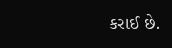કરાઈ છે.